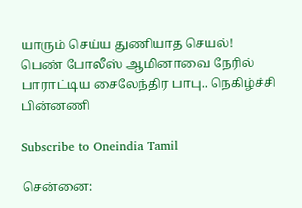யாரும் செய்ய துணியாத செயல்! பெண் போலீஸ் ஆமினாவை நேரில் பாராட்டிய சைலேந்திர பாபு.. நெகிழ்ச்சி பின்னணி

Subscribe to Oneindia Tamil

சென்னை: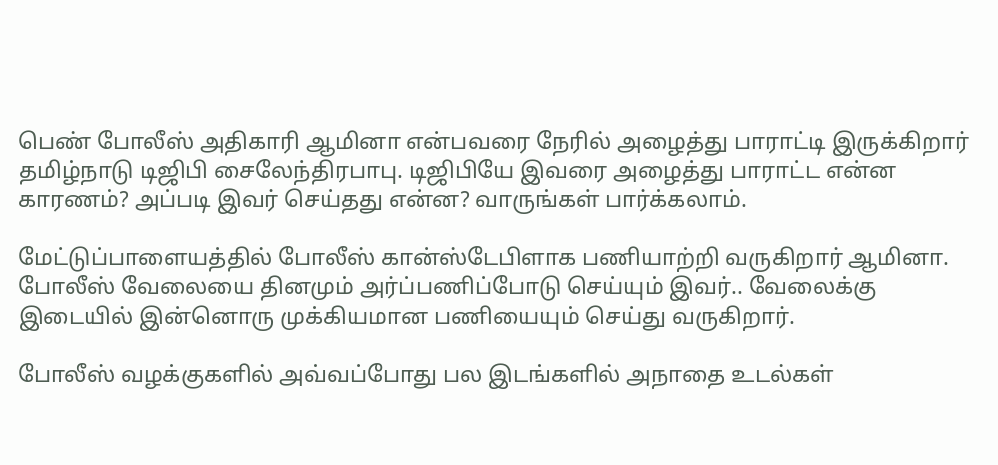பெண் போலீஸ் அதிகாரி ஆமினா என்பவரை நேரில் அழைத்து பாராட்டி இருக்கிறார் தமிழ்நாடு டிஜிபி சைலேந்திரபாபு. டிஜிபியே இவரை அழைத்து பாராட்ட என்ன காரணம்? அப்படி இவர் செய்தது என்ன? வாருங்கள் பார்க்கலாம்.

மேட்டுப்பாளையத்தில் போலீஸ் கான்ஸ்டேபிளாக பணியாற்றி வருகிறார் ஆமினா. போலீஸ் வேலையை தினமும் அர்ப்பணிப்போடு செய்யும் இவர்.. வேலைக்கு இடையில் இன்னொரு முக்கியமான பணியையும் செய்து வருகிறார்.

போலீஸ் வழக்குகளில் அவ்வப்போது பல இடங்களில் அநாதை உடல்கள்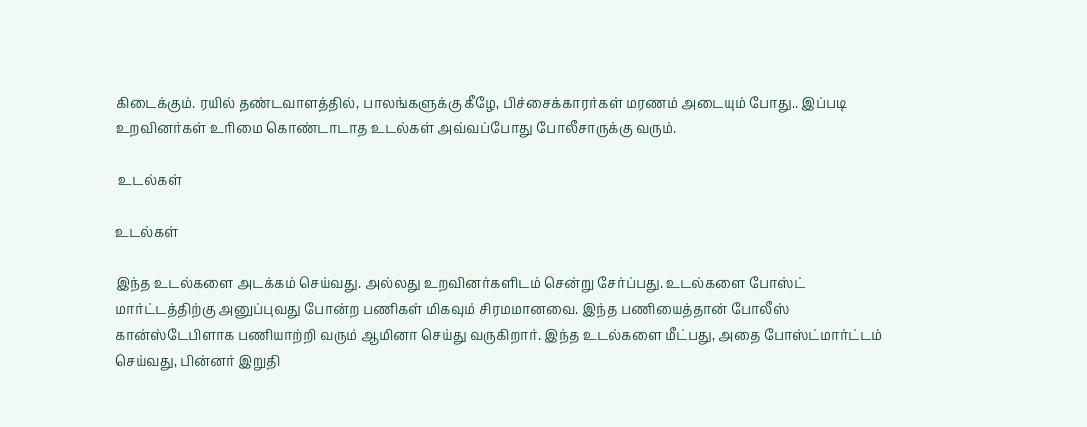கிடைக்கும். ரயில் தண்டவாளத்தில், பாலங்களுக்கு கீழே, பிச்சைக்காரர்கள் மரணம் அடையும் போது.. இப்படி உறவினர்கள் உரிமை கொண்டாடாத உடல்கள் அவ்வப்போது போலீசாருக்கு வரும்.

 உடல்கள்

உடல்கள்

இந்த உடல்களை அடக்கம் செய்வது. அல்லது உறவினர்களிடம் சென்று சேர்ப்பது. உடல்களை போஸ்ட் மார்ட்டத்திற்கு அனுப்புவது போன்ற பணிகள் மிகவும் சிரமமானவை. இந்த பணியைத்தான் போலீஸ் கான்ஸ்டேபிளாக பணியாற்றி வரும் ஆமினா செய்து வருகிறார். இந்த உடல்களை மீட்பது, அதை போஸ்ட்மார்ட்டம் செய்வது, பின்னர் இறுதி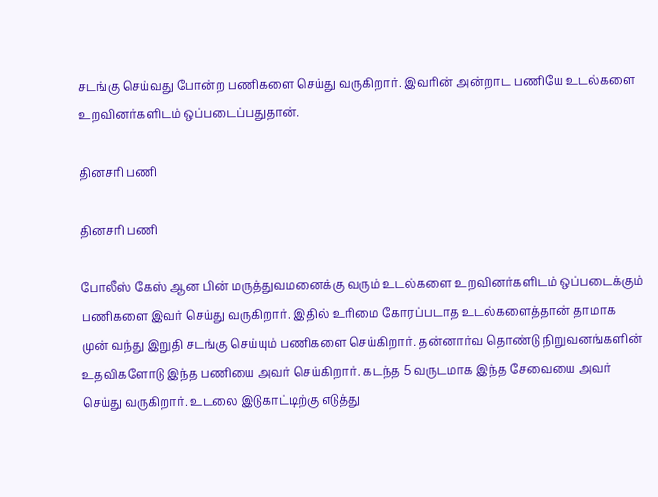சடங்கு செய்வது போன்ற பணிகளை செய்து வருகிறார். இவரின் அன்றாட பணியே உடல்களை உறவினர்களிடம் ஒப்படைப்பதுதான்.

தினசரி பணி

தினசரி பணி

போலீஸ் கேஸ் ஆன பின் மருத்துவமனைக்கு வரும் உடல்களை உறவினர்களிடம் ஒப்படைக்கும் பணிகளை இவர் செய்து வருகிறார். இதில் உரிமை கோரப்படாத உடல்களைத்தான் தாமாக முன் வந்து இறுதி சடங்கு செய்யும் பணிகளை செய்கிறார். தன்னார்வ தொண்டு நிறுவனங்களின் உதவிகளோடு இந்த பணியை அவர் செய்கிறார். கடந்த 5 வருடமாக இந்த சேவையை அவர் செய்து வருகிறார். உடலை இடுகாட்டிற்கு எடுத்து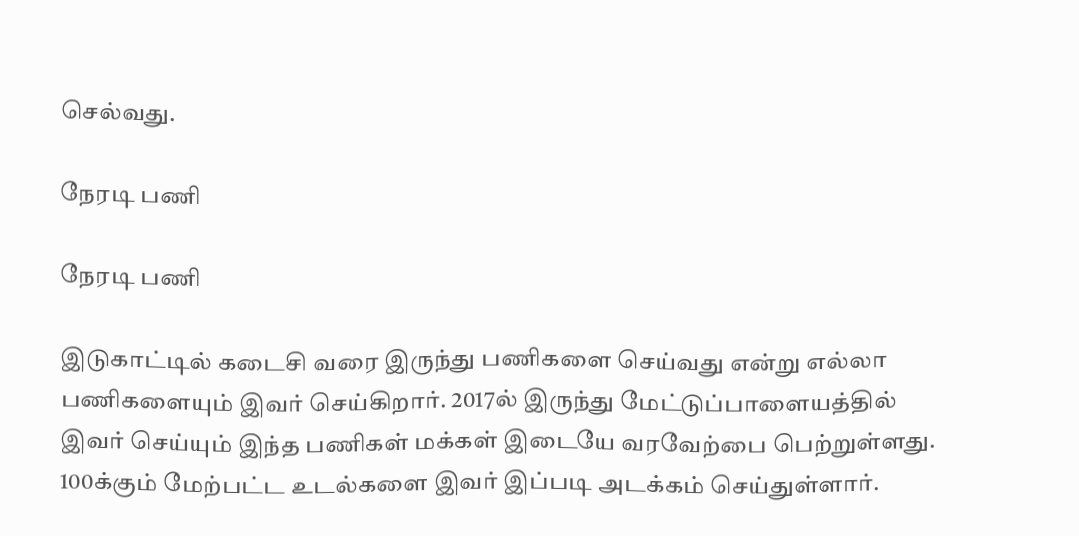செல்வது.

நேரடி பணி

நேரடி பணி

இடுகாட்டில் கடைசி வரை இருந்து பணிகளை செய்வது என்று எல்லா பணிகளையும் இவர் செய்கிறார். 2017ல் இருந்து மேட்டுப்பாளையத்தில் இவர் செய்யும் இந்த பணிகள் மக்கள் இடையே வரவேற்பை பெற்றுள்ளது. 100க்கும் மேற்பட்ட உடல்களை இவர் இப்படி அடக்கம் செய்துள்ளார்.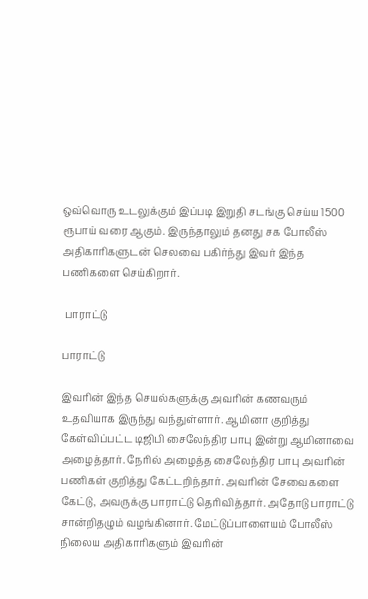ஒவ்வொரு உடலுக்கும் இப்படி இறுதி சடங்கு செய்ய 1500 ரூபாய் வரை ஆகும். இருந்தாலும் தனது சக போலீஸ் அதிகாரிகளுடன் செலவை பகிர்ந்து இவர் இந்த பணிகளை செய்கிறார்.

 பாராட்டு

பாராட்டு

இவரின் இந்த செயல்களுக்கு அவரின் கணவரும் உதவியாக இருந்து வந்துள்ளார். ஆமினா குறித்து கேள்விப்பட்ட டிஜிபி சைலேந்திர பாபு இன்று ஆமினாவை அழைத்தார். நேரில் அழைத்த சைலேந்திர பாபு அவரின் பணிகள் குறித்து கேட்டறிந்தார். அவரின் சேவைகளை கேட்டு, அவருக்கு பாராட்டு தெரிவித்தார். அதோடு பாராட்டு சான்றிதழும் வழங்கினார். மேட்டுப்பாளையம் போலீஸ் நிலைய அதிகாரிகளும் இவரின்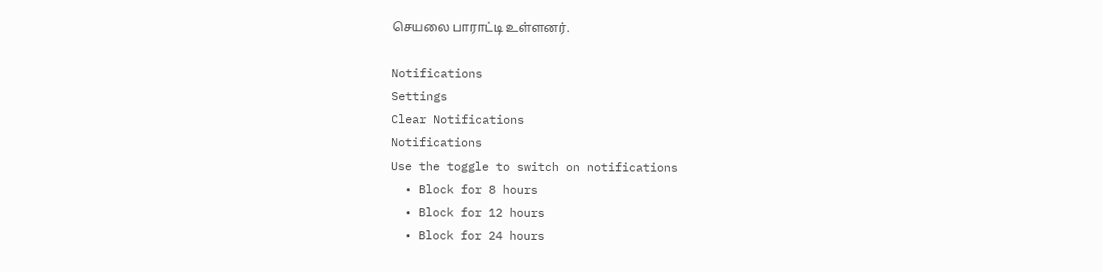செயலை பாராட்டி உள்ளனர்.

Notifications
Settings
Clear Notifications
Notifications
Use the toggle to switch on notifications
  • Block for 8 hours
  • Block for 12 hours
  • Block for 24 hours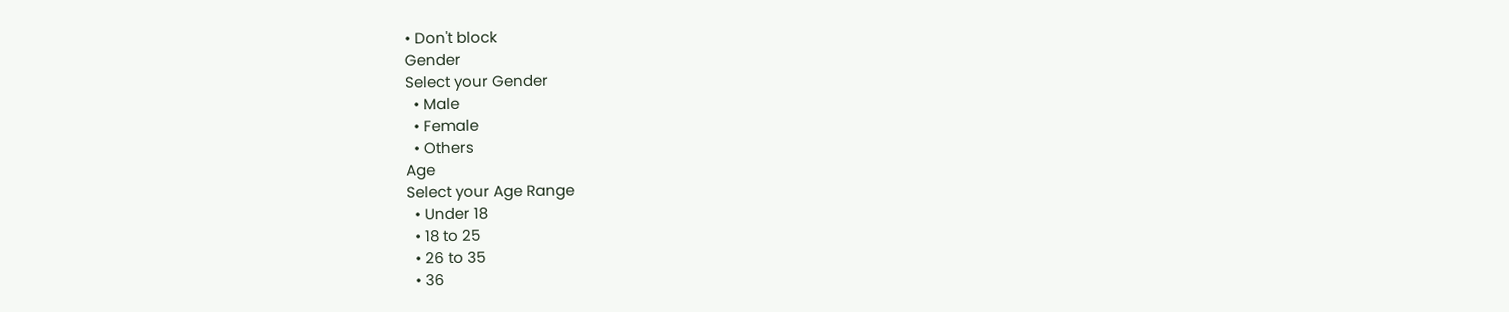• Don't block
Gender
Select your Gender
  • Male
  • Female
  • Others
Age
Select your Age Range
  • Under 18
  • 18 to 25
  • 26 to 35
  • 36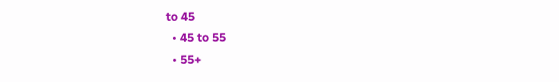to 45
  • 45 to 55
  • 55+